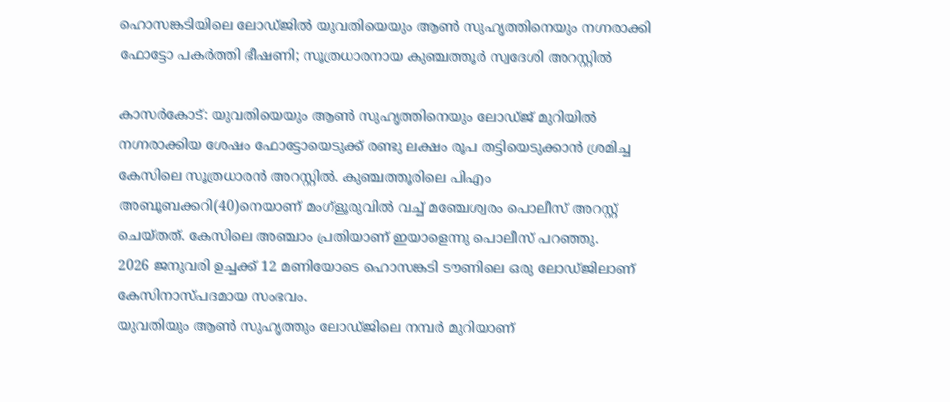ഹൊസങ്കടിയിലെ ലോഡ്‌ജിൽ യുവതിയെയും ആണ്‍ സുഹൃത്തിനെയും നഗ്നരാക്കി ഫോട്ടോ പകര്‍ത്തി ഭീഷണി; സൂത്രധാരനായ കുഞ്ചത്തൂര്‍ സ്വദേശി അറസ്റ്റില്‍

കാസര്‍കോട്: യുവതിയെയും ആണ്‍ സുഹൃത്തിനെയും ലോഡ്ജ് മുറിയിൽ നഗ്നരാക്കിയ ശേഷം ഫോട്ടോയെടുക്ക് രണ്ടു ലക്ഷം രൂപ തട്ടിയെടുക്കാന്‍ ശ്രമിച്ച കേസിലെ സൂത്രധാരന്‍ അറസ്റ്റില്‍. കുഞ്ചത്തൂരിലെ പിഎം അബൂബക്കറി(40)നെയാണ് മംഗ്‌ളൂരുവില്‍ വച്ച് മഞ്ചേശ്വരം പൊലീസ് അറസ്റ്റ് ചെയ്തത്. കേസിലെ അഞ്ചാം പ്രതിയാണ് ഇയാളെന്നു പൊലീസ് പറഞ്ഞു.
2026 ജനുവരി ഉച്ചക്ക് 12 മണിയോടെ ഹൊസങ്കടി ടൗണിലെ ഒരു ലോഡ്ജിലാണ് കേസിനാസ്പദമായ സംഭവം.
യുവതിയും ആണ്‍ സുഹൃത്തും ലോഡ്ജിലെ നമ്പര്‍ മുറിയാണ്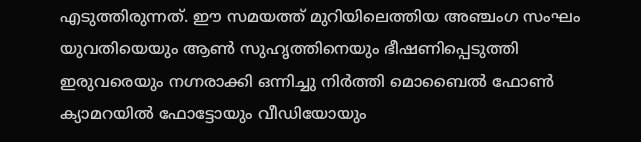എടുത്തിരുന്നത്. ഈ സമയത്ത് മുറിയിലെത്തിയ അഞ്ചംഗ സംഘം യുവതിയെയും ആണ്‍ സുഹൃത്തിനെയും ഭീഷണിപ്പെടുത്തി ഇരുവരെയും നഗ്നരാക്കി ഒന്നിച്ചു നിര്‍ത്തി മൊബൈല്‍ ഫോണ്‍ ക്യാമറയില്‍ ഫോട്ടോയും വീഡിയോയും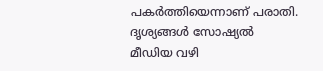പകര്‍ത്തിയെന്നാണ് പരാതി. ദൃശ്യങ്ങള്‍ സോഷ്യല്‍ മീഡിയ വഴി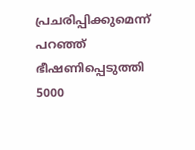പ്രചരിപ്പിക്കുമെന്ന് പറഞ്ഞ് ഭീഷണിപ്പെടുത്തി 5000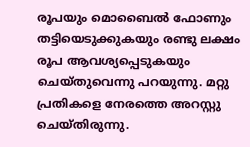രൂപയും മൊബൈല്‍ ഫോണും തട്ടിയെടുക്കുകയും രണ്ടു ലക്ഷം രൂപ ആവശ്യപ്പെടുകയും ചെയ്തുവെന്നു പറയുന്നു. മറ്റു പ്രതികളെ നേരത്തെ അറസ്റ്റു ചെയ്തിരുന്നു.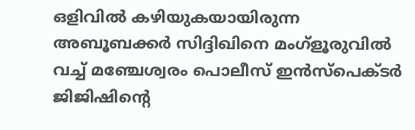ഒളിവില്‍ കഴിയുകയായിരുന്ന അബൂബക്കര്‍ സിദ്ദിഖിനെ മംഗ്‌ളൂരുവിൽ വച്ച് മഞ്ചേശ്വരം പൊലീസ് ഇന്‍സ്‌പെക്ടര്‍ ജിജിഷിന്റെ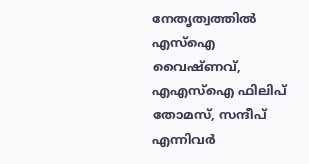നേതൃത്വത്തില്‍ എസ്‌ഐ വൈഷ്ണവ്, എഎസ്‌ഐ ഫിലിപ് തോമസ്, സന്ദീപ് എന്നിവർ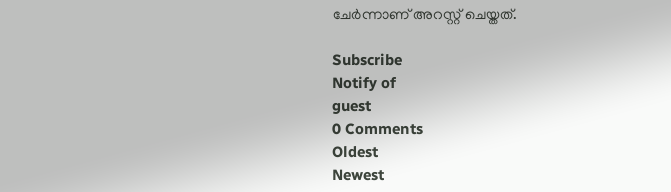ചേർന്നാണ് അറസ്റ്റ് ചെയ്തത്.

Subscribe
Notify of
guest
0 Comments
Oldest
Newest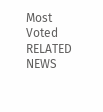Most Voted
RELATED NEWS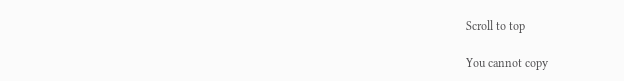Scroll to top

You cannot copy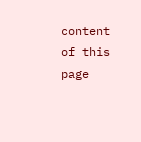content of this page